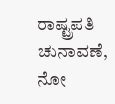ರಾಷ್ಟ್ರಪತಿ ಚುನಾವಣೆ, ನೋ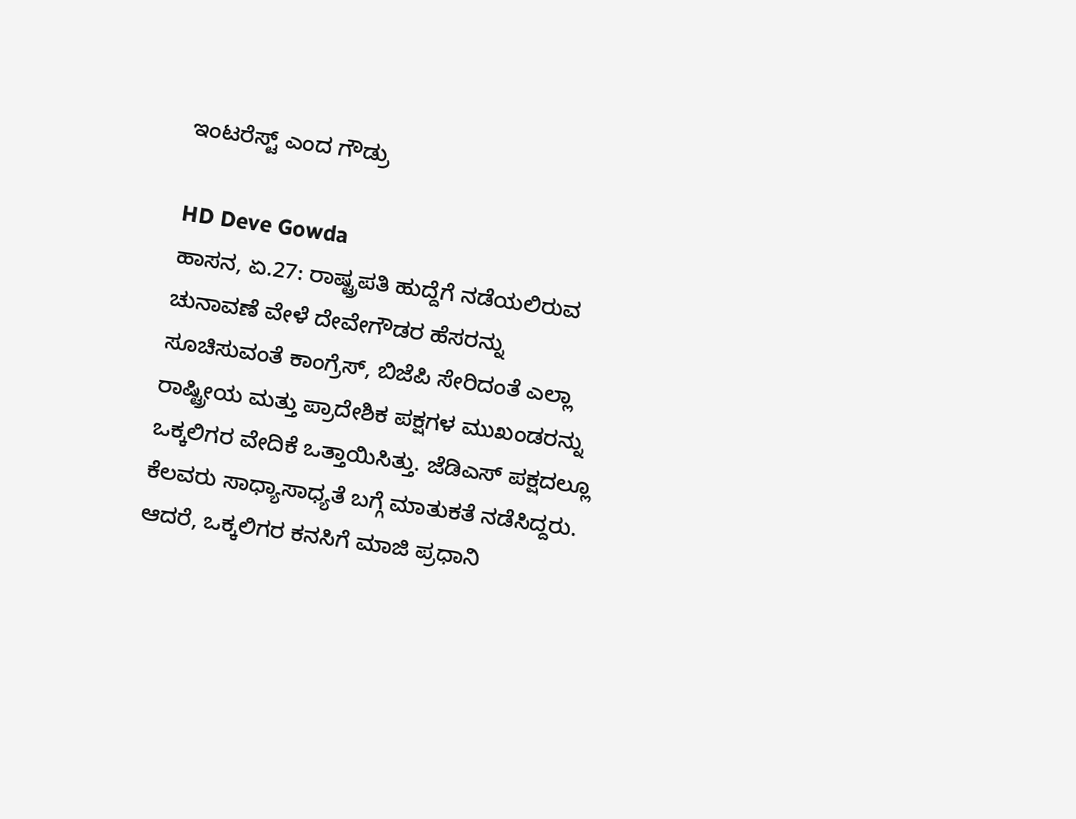ಇಂಟರೆಸ್ಟ್ ಎಂದ ಗೌಡ್ರು

HD Deve Gowda
ಹಾಸನ, ಏ.27: ರಾಷ್ಟ್ರಪತಿ ಹುದ್ದೆಗೆ ನಡೆಯಲಿರುವ ಚುನಾವಣೆ ವೇಳೆ ದೇವೇಗೌಡರ ಹೆಸರನ್ನು ಸೂಚಿಸುವಂತೆ ಕಾಂಗ್ರೆಸ್, ಬಿಜೆಪಿ ಸೇರಿದಂತೆ ಎಲ್ಲಾ ರಾಷ್ಟ್ರೀಯ ಮತ್ತು ಪ್ರಾದೇಶಿಕ ಪಕ್ಷಗಳ ಮುಖಂಡರನ್ನು ಒಕ್ಕಲಿಗರ ವೇದಿಕೆ ಒತ್ತಾಯಿಸಿತ್ತು. ಜೆಡಿಎಸ್ ಪಕ್ಷದಲ್ಲೂ ಕೆಲವರು ಸಾಧ್ಯಾಸಾಧ್ಯತೆ ಬಗ್ಗೆ ಮಾತುಕತೆ ನಡೆಸಿದ್ದರು. ಆದರೆ, ಒಕ್ಕಲಿಗರ ಕನಸಿಗೆ ಮಾಜಿ ಪ್ರಧಾನಿ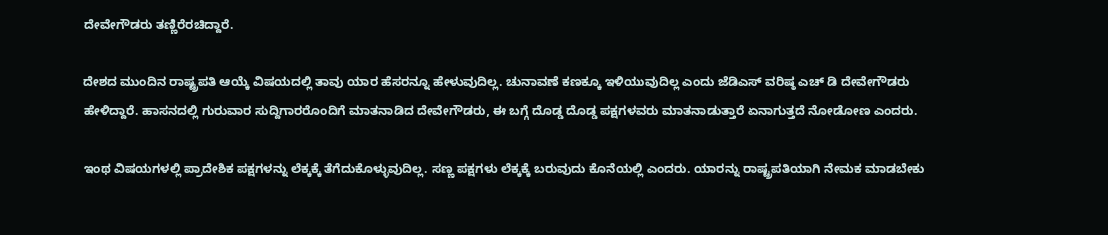ದೇವೇಗೌಡರು ತಣ್ಣಿರೆರಚಿದ್ದಾರೆ.

ದೇಶದ ಮುಂದಿನ ರಾಷ್ಟ್ರಪತಿ ಆಯ್ಕೆ ವಿಷಯದಲ್ಲಿ ತಾವು ಯಾರ ಹೆಸರನ್ನೂ ಹೇಳುವುದಿಲ್ಲ. ಚುನಾವಣೆ ಕಣಕ್ಕೂ ಇಳಿಯುವುದಿಲ್ಲ ಎಂದು ಜೆಡಿಎಸ್ ವರಿಷ್ಠ ಎಚ್ ಡಿ ದೇವೇಗೌಡರು ಹೇಳಿದ್ದಾರೆ. ಹಾಸನದಲ್ಲಿ ಗುರುವಾರ ಸುದ್ದಿಗಾರರೊಂದಿಗೆ ಮಾತನಾಡಿದ ದೇವೇಗೌಡರು, ಈ ಬಗ್ಗೆ ದೊಡ್ಡ ದೊಡ್ಡ ಪಕ್ಷಗಳವರು ಮಾತನಾಡುತ್ತಾರೆ ಏನಾಗುತ್ತದೆ ನೋಡೋಣ ಎಂದರು.

ಇಂಥ ವಿಷಯಗಳಲ್ಲಿ ಪ್ರಾದೇಶಿಕ ಪಕ್ಷಗಳನ್ನು ಲೆಕ್ಕಕ್ಕೆ ತೆಗೆದುಕೊಳ್ಳುವುದಿಲ್ಲ. ಸಣ್ಣ ಪಕ್ಷಗಳು ಲೆಕ್ಕಕ್ಕೆ ಬರುವುದು ಕೊನೆಯಲ್ಲಿ ಎಂದರು. ಯಾರನ್ನು ರಾಷ್ಟ್ರಪತಿಯಾಗಿ ನೇಮಕ ಮಾಡಬೇಕು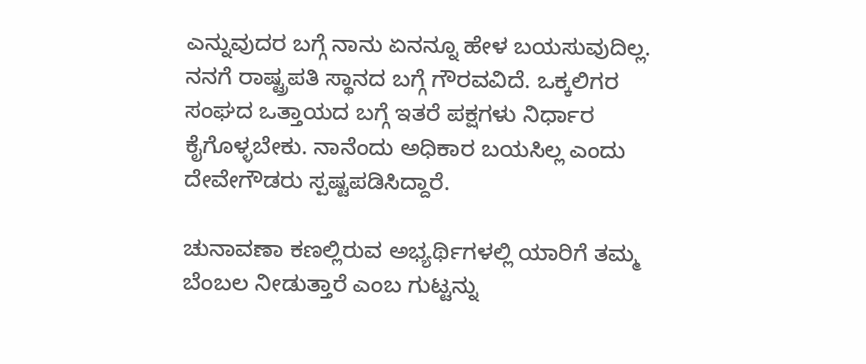ಎನ್ನುವುದರ ಬಗ್ಗೆ ನಾನು ಏನನ್ನೂ ಹೇಳ ಬಯಸುವುದಿಲ್ಲ. ನನಗೆ ರಾಷ್ಟ್ರಪತಿ ಸ್ಥಾನದ ಬಗ್ಗೆ ಗೌರವವಿದೆ. ಒಕ್ಕಲಿಗರ ಸಂಘದ ಒತ್ತಾಯದ ಬಗ್ಗೆ ಇತರೆ ಪಕ್ಷಗಳು ನಿರ್ಧಾರ ಕೈಗೊಳ್ಳಬೇಕು. ನಾನೆಂದು ಅಧಿಕಾರ ಬಯಸಿಲ್ಲ ಎಂದು ದೇವೇಗೌಡರು ಸ್ಪಷ್ಟಪಡಿಸಿದ್ದಾರೆ.

ಚುನಾವಣಾ ಕಣಲ್ಲಿರುವ ಅಭ್ಯರ್ಥಿಗಳಲ್ಲಿ ಯಾರಿಗೆ ತಮ್ಮ ಬೆಂಬಲ ನೀಡುತ್ತಾರೆ ಎಂಬ ಗುಟ್ಟನ್ನು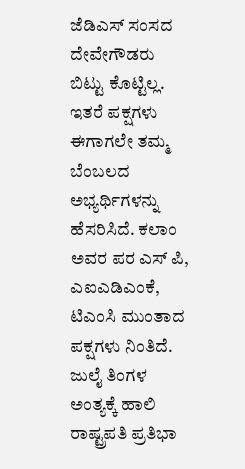ಜೆಡಿಎಸ್ ಸಂಸದ ದೇವೇಗೌಡರು ಬಿಟ್ಟು ಕೊಟ್ಟಿಲ್ಲ. ಇತರೆ ಪಕ್ಷಗಳು ಈಗಾಗಲೇ ತಮ್ಮ ಬೆಂಬಲದ ಅಭ್ಯರ್ಥಿಗಳನ್ನು ಹೆಸರಿಸಿದೆ. ಕಲಾಂ ಅವರ ಪರ ಎಸ್ ಪಿ, ಎಐಎಡಿಎಂಕೆ, ಟಿಎಂಸಿ ಮುಂತಾದ ಪಕ್ಷಗಳು ನಿಂತಿದೆ. ಜುಲೈ ತಿಂಗಳ ಅಂತ್ಯಕ್ಕೆ ಹಾಲಿ ರಾಷ್ಟ್ರಪತಿ ಪ್ರತಿಭಾ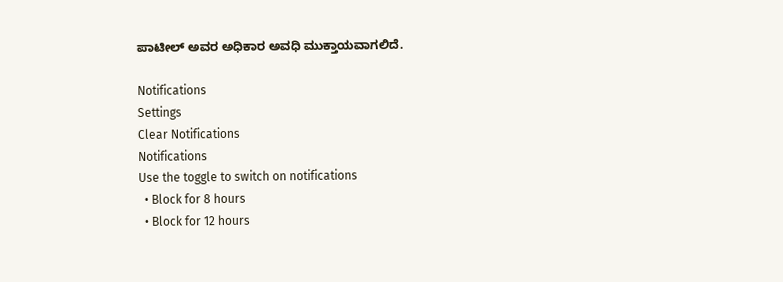ಪಾಟೀಲ್ ಅವರ ಅಧಿಕಾರ ಅವಧಿ ಮುಕ್ತಾಯವಾಗಲಿದೆ.

Notifications
Settings
Clear Notifications
Notifications
Use the toggle to switch on notifications
  • Block for 8 hours
  • Block for 12 hours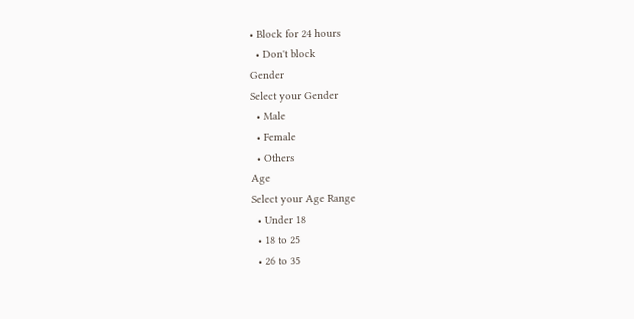• Block for 24 hours
  • Don't block
Gender
Select your Gender
  • Male
  • Female
  • Others
Age
Select your Age Range
  • Under 18
  • 18 to 25
  • 26 to 35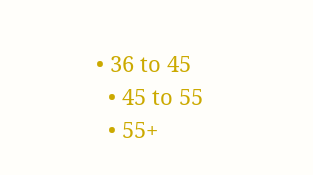• 36 to 45
  • 45 to 55
  • 55+